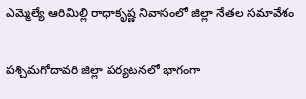ఎమ్మెల్యే ఆరిమిల్లి రాధాకృష్ణ నివాసంలో జిల్లా నేతల సమావేశం

పశ్చిమగోదావరి జిల్లా పర్యటనలో భాగంగా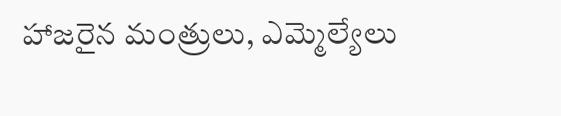హాజరైన మంత్రులు, ఎమ్మెల్యేలు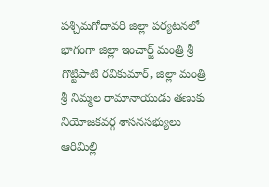పశ్చిమగోదావరి జిల్లా పర్యటనలో భాగంగా జిల్లా ఇంచార్జ్ మంత్రి శ్రీ గొట్టిపాటి రవికుమార్, జిల్లా మంత్రి శ్రీ నిమ్మల రామానాయుడు తణుకు నియోజకవర్గ శాసనసభ్యులు ఆరిమిల్లి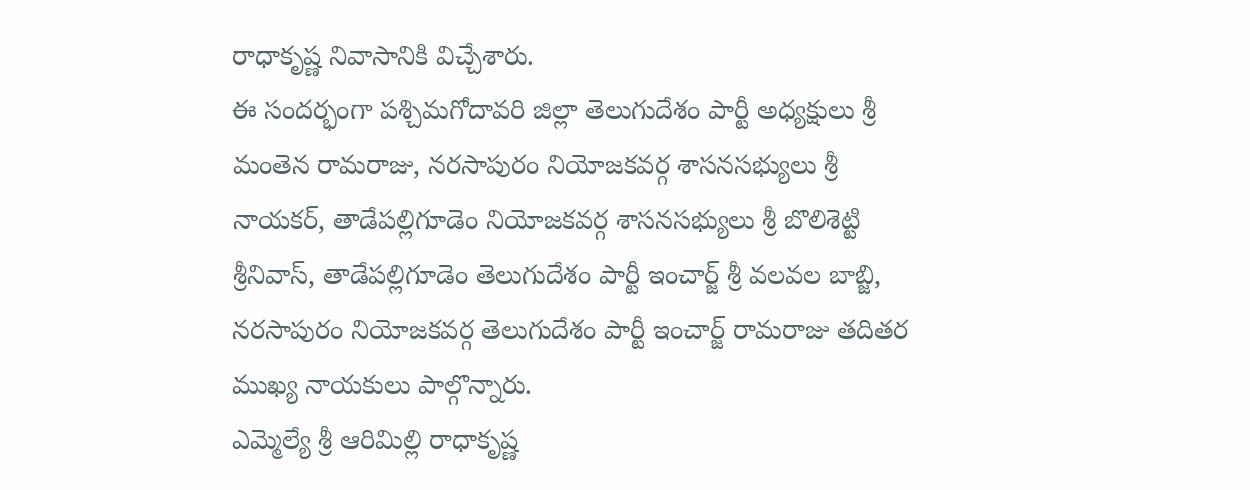రాధాకృష్ణ నివాసానికి విచ్చేశారు.
ఈ సందర్భంగా పశ్చిమగోదావరి జిల్లా తెలుగుదేశం పార్టీ అధ్యక్షులు శ్రీ మంతెన రామరాజు, నరసాపురం నియోజకవర్గ శాసనసభ్యులు శ్రీ నాయకర్, తాడేపల్లిగూడెం నియోజకవర్గ శాసనసభ్యులు శ్రీ బొలిశెట్టి శ్రీనివాస్, తాడేపల్లిగూడెం తెలుగుదేశం పార్టీ ఇంచార్జ్ శ్రీ వలవల బాబ్జి, నరసాపురం నియోజకవర్గ తెలుగుదేశం పార్టీ ఇంచార్జ్ రామరాజు తదితర ముఖ్య నాయకులు పాల్గొన్నారు.
ఎమ్మెల్యే శ్రీ ఆరిమిల్లి రాధాకృష్ణ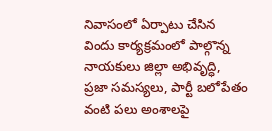నివాసంలో ఏర్పాటు చేసిన విందు కార్యక్రమంలో పాల్గొన్న నాయకులు జిల్లా అభివృద్ధి, ప్రజా సమస్యలు, పార్టీ బలోపేతం వంటి పలు అంశాలపై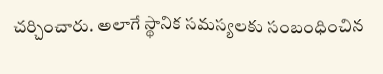చర్చించారు. అలాగే స్థానిక సమస్యలకు సంబంధించిన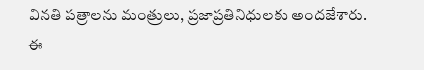వినతి పత్రాలను మంత్రులు, ప్రజాప్రతినిధులకు అందజేశారు. ఈ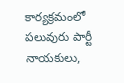కార్యక్రమంలో పలువురు పార్టీ నాయకులు,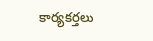కార్యకర్తలు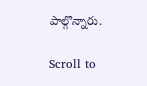పాల్గొన్నారు.

Scroll to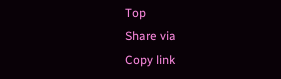Top
Share via
Copy link